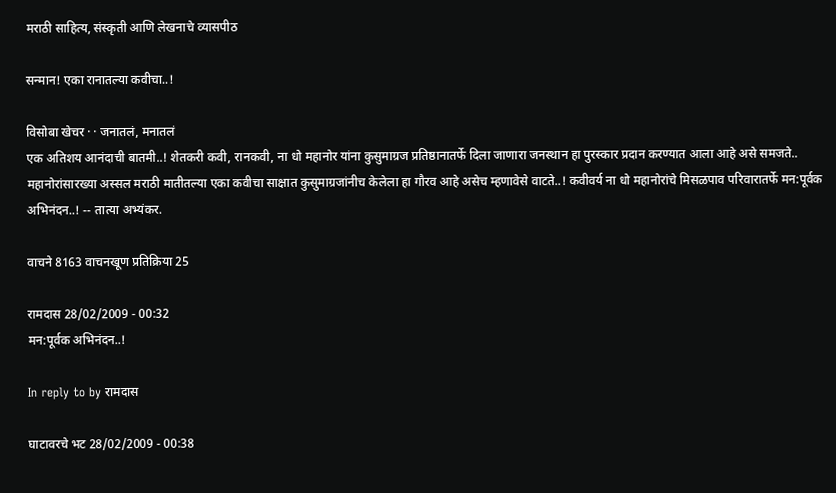मराठी साहित्य, संस्कृती आणि लेखनाचे व्यासपीठ

सन्मान! एका रानातल्या कवीचा..!

विसोबा खेचर · · जनातलं, मनातलं
एक अतिशय आनंदाची बातमी..! शेतकरी कवी, रानकवी, ना धो महानोर यांना कुसुमाग्रज प्रतिष्ठानातर्फे दिला जाणारा जनस्थान हा पुरस्कार प्रदान करण्यात आला आहे असे समजते.. महानोरांसारख्या अस्सल मराठी मातीतल्या एका कवीचा साक्षात कुसुमाग्रजांनीच केलेला हा गौरव आहे असेच म्हणावेसे वाटते..! कवीवर्य ना धो महानोरांचे मिसळपाव परिवारातर्फे मन:पूर्वक अभिनंदन..! -- तात्या अभ्यंकर.

वाचने 8163 वाचनखूण प्रतिक्रिया 25

रामदास 28/02/2009 - 00:32
मन:पूर्वक अभिनंदन..!

In reply to by रामदास

घाटावरचे भट 28/02/2009 - 00:38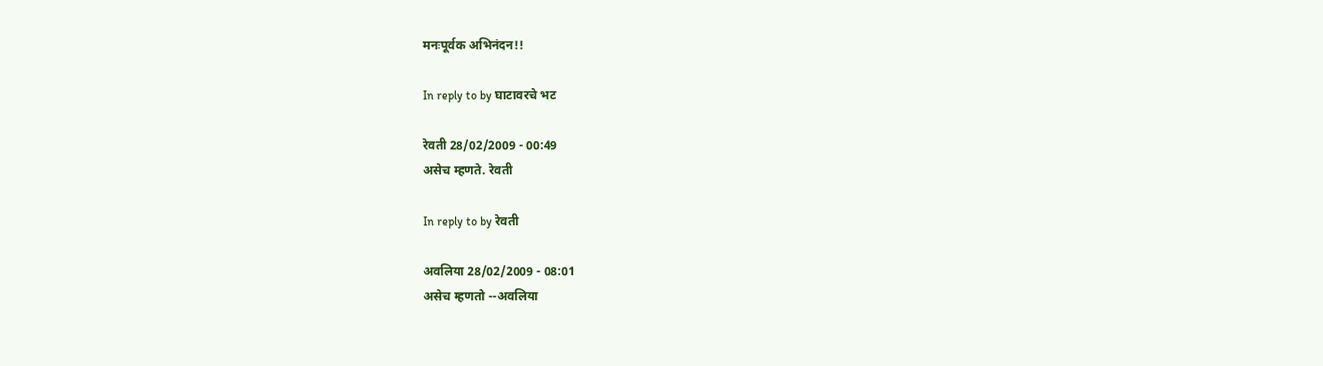मनःपूर्वक अभिनंदन!!

In reply to by घाटावरचे भट

रेवती 28/02/2009 - 00:49
असेच म्हणते. रेवती

In reply to by रेवती

अवलिया 28/02/2009 - 08:01
असेच म्हणतो --अवलिया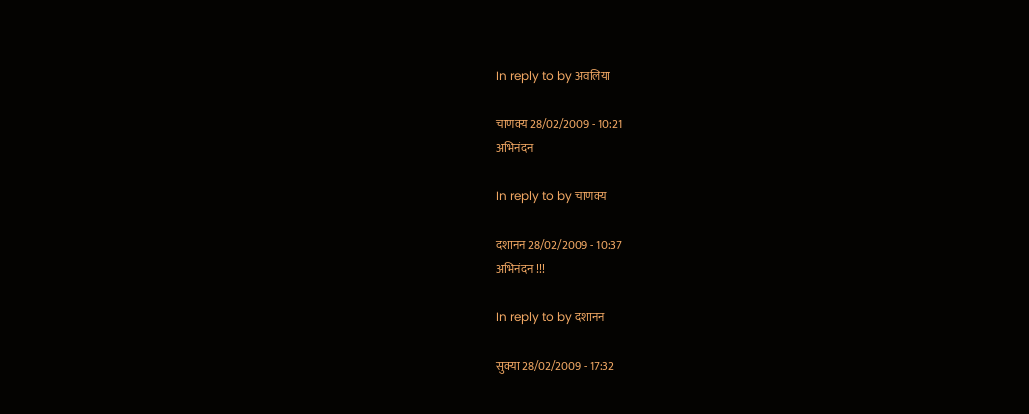In reply to by अवलिया

चाणक्य 28/02/2009 - 10:21
अभिनंदन

In reply to by चाणक्य

दशानन 28/02/2009 - 10:37
अभिनंदन !!!

In reply to by दशानन

सुक्या 28/02/2009 - 17:32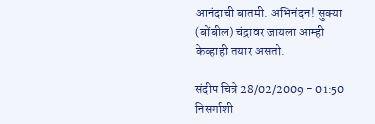आनंदाची बातमी. अभिनंदन! सुक्या (बोंबील) चंद्रावर जायला आम्ही केव्हाही तयार असतो.

संदीप चित्रे 28/02/2009 - 01:50
निसर्गाशी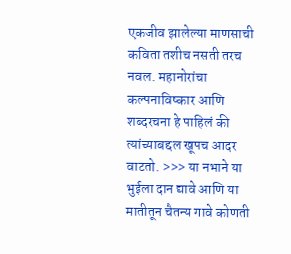एकजीव झालेल्या माणसाची कविता तशीच नसती तरच नवल. महानोरांचा कल्पनाविष्कार आणि शब्दरचना हे पाहिलं की त्यांच्याबद्दल खूपच आदर वाटतो. >>> या नभाने या भुईला दान द्यावे आणि या मातीतून चैतन्य गावे कोणती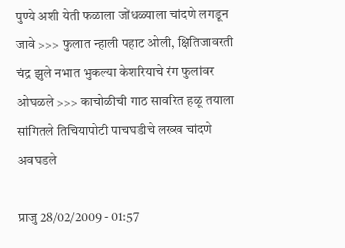पुण्ये अशी येती फळाला जोंधळ्याला चांदणे लगडून जावे >>> फुलात न्हाली पहाट ओली, क्षितिजावरती चंद्र झुले नभात भुकल्या केशरियाचे रंग फुलांवर ओघळले >>> काचोळीची गाठ सावरित हळू तयाला सांगितले तिचियापोटी पाचघडीचे लख्ख चांदणे अवघडले

प्राजु 28/02/2009 - 01:57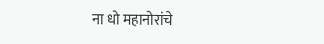ना धो महानोरांचे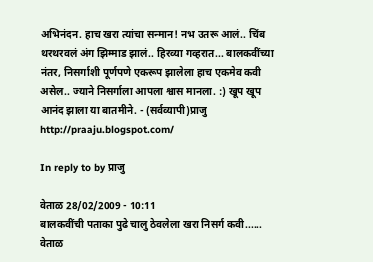अभिनंदन. हाच खरा त्यांचा सन्मान! नभ उतरू आलं.. चिंब थरथरवलं अंग झिम्माड झालं.. हिरव्या गव्हरात... बालकवींच्या नंतर, निसर्गाशी पूर्णपणे एकरूप झालेला हाच एकमेव कवी असेल.. ज्याने निसर्गाला आपला श्वास मानला. :) खूप खूप आनंद झाला या बातमीने. - (सर्वव्यापी)प्राजु http://praaju.blogspot.com/

In reply to by प्राजु

वेताळ 28/02/2009 - 10:11
बालकवींची पताका पुढे चालु ठेवलेला खरा निसर्ग कवी...... वेताळ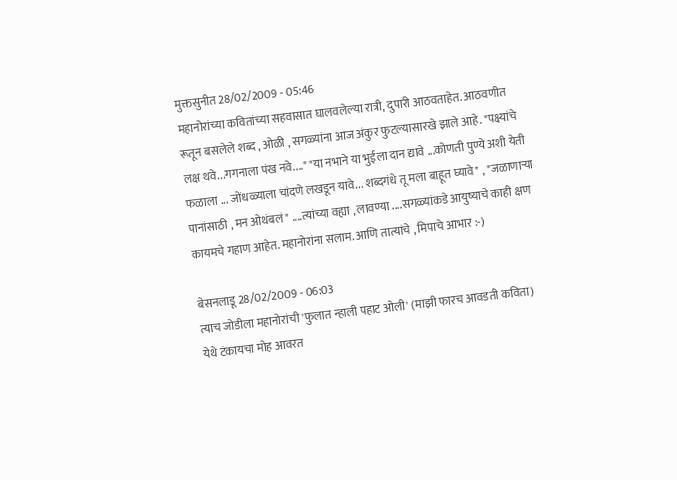मुक्तसुनीत 28/02/2009 - 05:46
महानोरांच्या कवितांच्या सहवासात घालवलेल्या रात्री, दुपारी आठवताहेत. आठवणीत रूतून बसलेले शब्द , ओळी , सगळ्यांना आज अंकुर फुटल्यासारखे झाले आहे. "पक्ष्यांचे लक्ष थवे...गगनाला पंख नवे...." "या नभाने या भुईला दान द्यावे ...कोणती पुण्ये अशी येती फळाला ... जोंधळ्याला चांदणे लखडून यावे... शब्दगंधे तू मला बाहूत घ्यावे" , "जळाणार्‍या पानांसाठी , मन ओथंबलं" ....त्यांच्या वह्या , लावण्या ....सगळ्यांकडे आयुष्याचे काही क्षण कायमचे गहाण आहेत. महानोरांना सलाम. आणि तात्यांचे , मिपाचे आभार :-)

बेसनलाडू 28/02/2009 - 06:03
त्याच जोडीला महानोरांची 'फुलात न्हाली पहाट ओली' (माझी फारच आवडती कविता) येथे टंकायचा मोह आवरत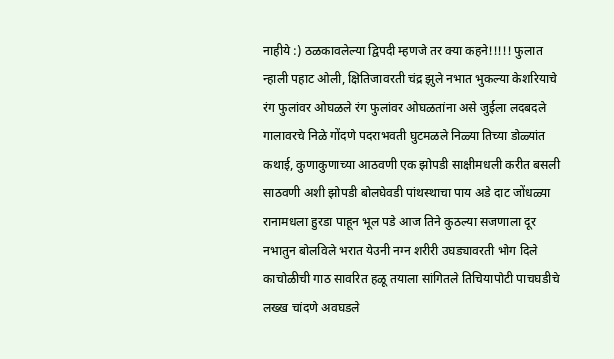नाहीये :) ठळकावलेल्या द्विपदी म्हणजे तर क्या कहने!!!!! फुलात न्हाली पहाट ओली, क्षितिजावरती चंद्र झुले नभात भुकल्या केशरियाचे रंग फुलांवर ओघळले रंग फुलांवर ओघळतांना असे जुईला लदबदले गालावरचे निळे गोंदणे पदराभवती घुटमळले निळ्या तिच्या डोळ्यांत कथाई, कुणाकुणाच्या आठवणी एक झोपडी साक्षीमधली करीत बसली साठवणी अशी झोपडी बोलघेवडी पांथस्थाचा पाय अडे दाट जोंधळ्या रानामधला हुरडा पाहून भूल पडे आज तिने कुठल्या सजणाला दूर नभातुन बोलविले भरात येउनी नग्न शरीरी उघड्यावरती भोग दिले काचोळीची गाठ सावरित हळू तयाला सांगितले तिचियापोटी पाचघडीचे लख्ख चांदणे अवघडले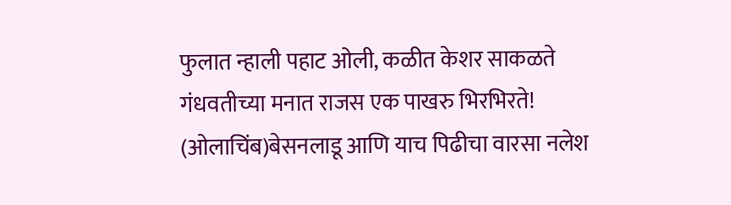फुलात न्हाली पहाट ओली, कळीत केशर साकळते गंधवतीच्या मनात राजस एक पाखरु भिरभिरते! (ओलाचिंब)बेसनलाडू आणि याच पिढीचा वारसा नलेश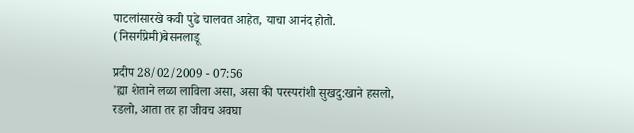पाटलांसारखे कवी पुढे चालवत आहेत, याचा आनंद होतो. (निसर्गप्रेमी)बेसनलाडू

प्रदीप 28/02/2009 - 07:56
'ह्या शेताने लळा लाविला असा, असा की परस्परांशी सुखदु:खाने हसलो, रडलो, आता तर हा जीवच अवघा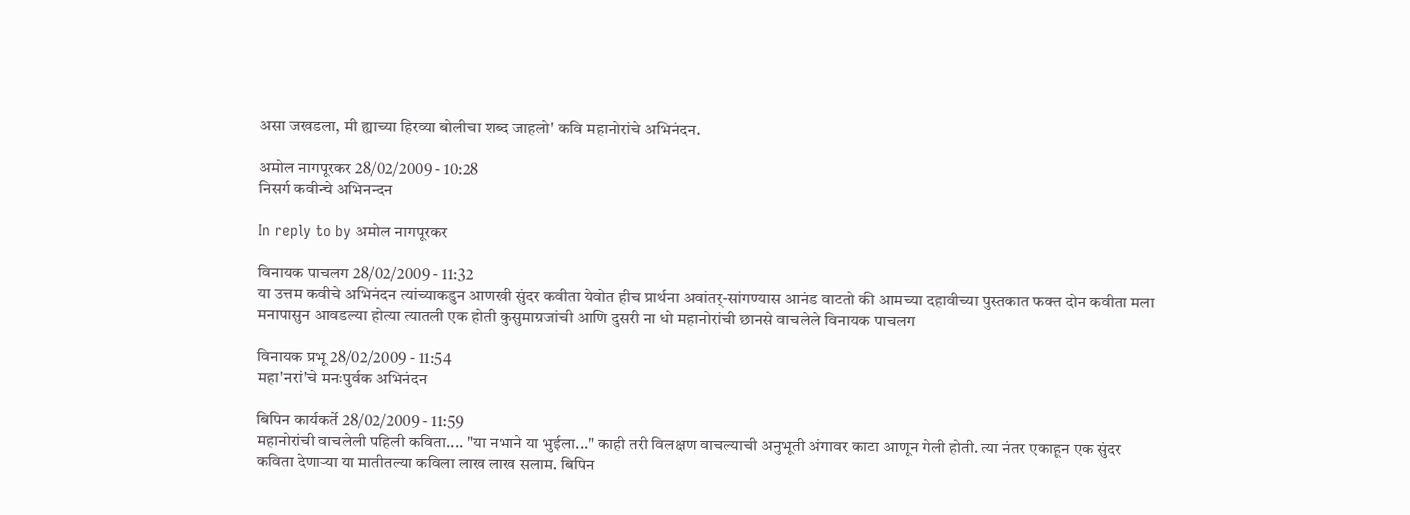असा जखडला, मी ह्याच्या हिरव्या बोलीचा शब्द जाहलो' कवि महानोरांचे अभिनंदन.

अमोल नागपूरकर 28/02/2009 - 10:28
निसर्ग कवीन्चे अभिनन्दन

In reply to by अमोल नागपूरकर

विनायक पाचलग 28/02/2009 - 11:32
या उत्तम कवीचे अभिनंदन त्यांच्याकडुन आणखी सुंदर कवीता येवोत हीच प्रार्थना अवांतर्-सांगण्यास आनंड वाटतो की आमच्या दहावीच्या पुस्तकात फक्त दोन कवीता मला मनापासुन आवडल्या होत्या त्यातली एक होती कुसुमाग्रजांची आणि दुसरी ना धो महानोरांची छानसे वाचलेले विनायक पाचलग

विनायक प्रभू 28/02/2009 - 11:54
महा'नरां'चे मनःपुर्वक अभिनंदन

बिपिन कार्यकर्ते 28/02/2009 - 11:59
महानोरांची वाचलेली पहिली कविता.... "या नभाने या भुईला..." काही तरी विलक्षण वाचल्याची अनुभूती अंगावर काटा आणून गेली होती. त्या नंतर एकाहून एक सुंदर कविता देणार्‍या या मातीतल्या कविला लाख लाख सलाम. बिपिन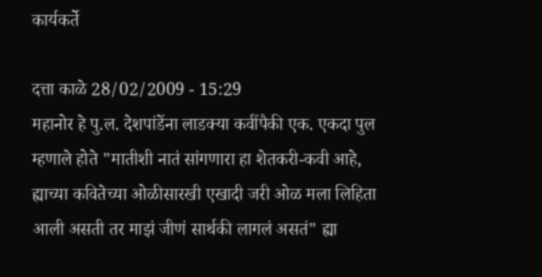कार्यकर्ते

दत्ता काळे 28/02/2009 - 15:29
महानोर हे पु.ल. देशपांडेंना लाडक्या कवींपैकी एक. एकदा पुल म्हणाले होते "मातीशी नातं सांगणारा हा शेतकरी-कवी आहे, ह्याच्या कवितेच्या ओळीसारखी एखादी जरी ओळ मला लिहिता आली असती तर माझं जीणं सार्थकी लागलं असतं" ह्या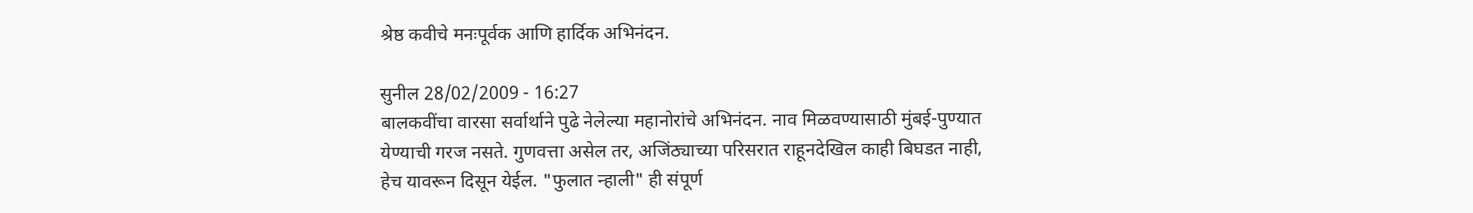श्रेष्ठ कवीचे मनःपूर्वक आणि हार्दिक अभिनंदन.

सुनील 28/02/2009 - 16:27
बालकवींचा वारसा सर्वार्थाने पुढे नेलेल्या महानोरांचे अभिनंदन. नाव मिळवण्यासाठी मुंबई-पुण्यात येण्याची गरज नसते. गुणवत्ता असेल तर, अजिंठ्याच्या परिसरात राहूनदेखिल काही बिघडत नाही, हेच यावरून दिसून येईल. "फुलात न्हाली" ही संपूर्ण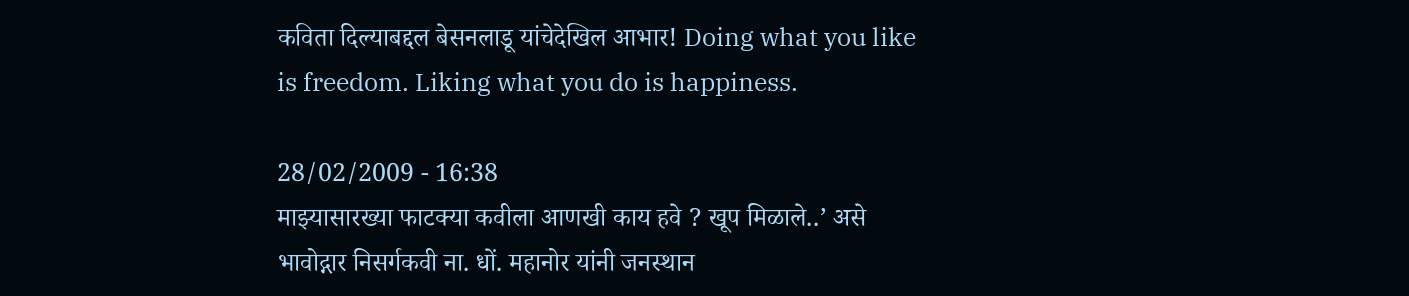कविता दिल्याबद्दल बेसनलाडू यांचेदेखिल आभार! Doing what you like is freedom. Liking what you do is happiness.

28/02/2009 - 16:38
माझ्यासारख्या फाटक्या कवीला आणखी काय हवे ? खूप मिळाले..’ असे भावोद्गार निसर्गकवी ना. धों. महानोर यांनी जनस्थान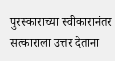पुरस्काराच्या स्वीकारानंतर सत्काराला उत्तर देताना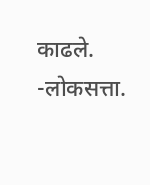काढले. -लोकसत्ता.